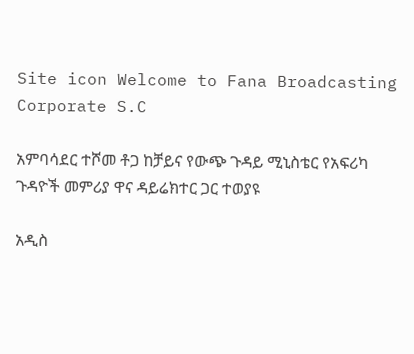Site icon Welcome to Fana Broadcasting Corporate S.C

አምባሳደር ተሾመ ቶጋ ከቻይና የውጭ ጉዳይ ሚኒስቴር የአፍሪካ ጉዳዮች መምሪያ ዋና ዳይሬክተር ጋር ተወያዩ

አዲስ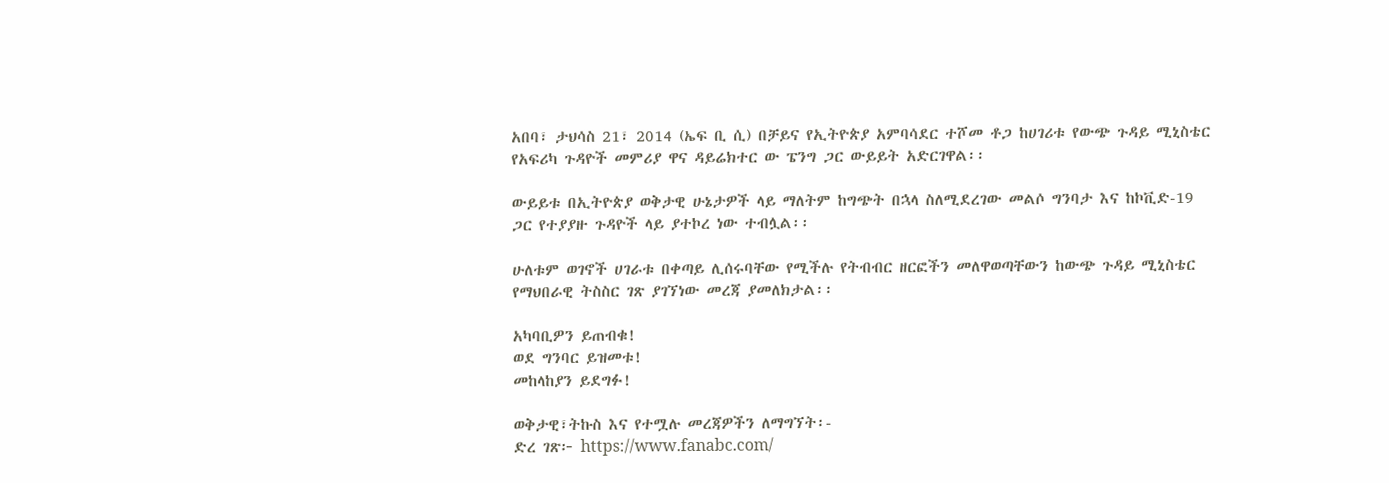አበባ፣ ታህሳስ 21፣ 2014 (ኤፍ ቢ ሲ) በቻይና የኢትዮጵያ አምባሳደር ተሾመ ቶጋ ከሀገሪቱ የውጭ ጉዳይ ሚኒስቴር የአፍሪካ ጉዳዮች መምሪያ ዋና ዳይሬክተር ው ፔንግ ጋር ውይይት አድርገዋል፡፡

ውይይቱ በኢትዮጵያ ወቅታዊ ሁኔታዎች ላይ ማለትም ከግጭት በኋላ ስለሚደረገው መልሶ ግንባታ እና ከኮቪድ-19 ጋር የተያያዙ ጉዳዮች ላይ ያተኮረ ነው ተብሏል፡፡

ሁለቱም ወገኖች ሀገራቱ በቀጣይ ሊሰሩባቸው የሚችሉ የትብብር ዘርፎችን መለዋወጣቸውን ከውጭ ጉዳይ ሚኒስቴር የማህበራዊ ትስስር ገጽ ያገኘነው መረጃ ያመለክታል፡፡

አካባቢዎን ይጠብቁ!
ወደ ግንባር ይዝመቱ!
መከላከያን ይደግፉ!

ወቅታዊ፣ትኩስ እና የተሟሉ መረጃዎችን ለማግኘት፡-
ድረ ገጽ፦ https://www.fanabc.com/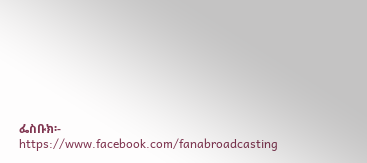ፌስቡክ፡- https://www.facebook.com/fanabroadcasting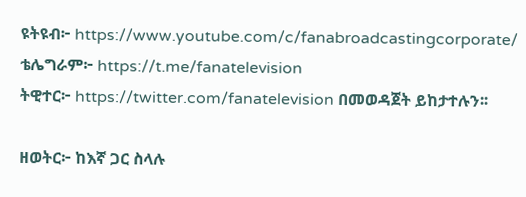ዩትዩብ፦ https://www.youtube.com/c/fanabroadcastingcorporate/
ቴሌግራም፦ https://t.me/fanatelevision
ትዊተር፦ https://twitter.com/fanatelevision በመወዳጀት ይከታተሉን፡፡

ዘወትር፦ ከእኛ ጋር ስላሉ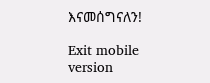እናመሰግናለን!

Exit mobile version